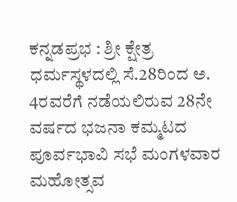ಕನ್ನಡಪ್ರಭ : ಶ್ರೀ ಕ್ಷೇತ್ರ ಧರ್ಮಸ್ಥಳದಲ್ಲಿ ಸೆ.28ರಿಂದ ಅ. 4ರವರೆಗೆ ನಡೆಯಲಿರುವ 28ನೇ ವರ್ಷದ ಭಜನಾ ಕಮ್ಮಟದ ಪೂರ್ವಭಾವಿ ಸಭೆ ಮಂಗಳವಾರ ಮಹೋತ್ಸವ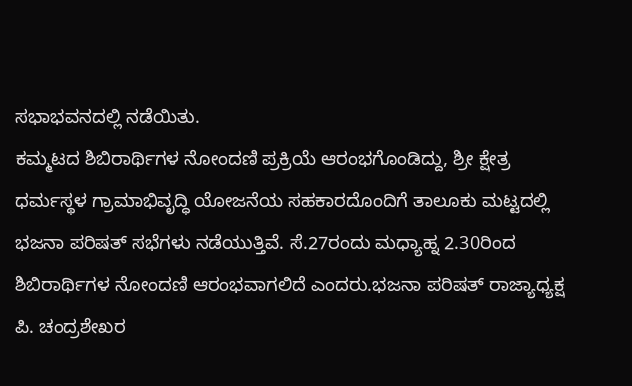ಸಭಾಭವನದಲ್ಲಿ ನಡೆಯಿತು.
ಕಮ್ಮಟದ ಶಿಬಿರಾರ್ಥಿಗಳ ನೋಂದಣಿ ಪ್ರಕ್ರಿಯೆ ಆರಂಭಗೊಂಡಿದ್ದು, ಶ್ರೀ ಕ್ಷೇತ್ರ ಧರ್ಮಸ್ಥಳ ಗ್ರಾಮಾಭಿವೃದ್ಧಿ ಯೋಜನೆಯ ಸಹಕಾರದೊಂದಿಗೆ ತಾಲೂಕು ಮಟ್ಟದಲ್ಲಿ ಭಜನಾ ಪರಿಷತ್ ಸಭೆಗಳು ನಡೆಯುತ್ತಿವೆ. ಸೆ.27ರಂದು ಮಧ್ಯಾಹ್ನ 2.30ರಿಂದ ಶಿಬಿರಾರ್ಥಿಗಳ ನೋಂದಣಿ ಆರಂಭವಾಗಲಿದೆ ಎಂದರು.ಭಜನಾ ಪರಿಷತ್ ರಾಜ್ಯಾಧ್ಯಕ್ಷ ಪಿ. ಚಂದ್ರಶೇಖರ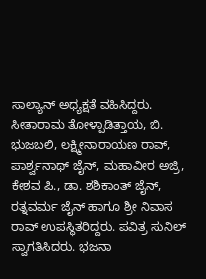ಸಾಲ್ಯಾನ್ ಅಧ್ಯಕ್ಷತೆ ವಹಿಸಿದ್ದರು.
ಸೀತಾರಾಮ ತೋಳ್ಪಾಡಿತ್ತಾಯ, ಬಿ. ಭುಜಬಲಿ, ಲಕ್ಷ್ಮೀನಾರಾಯಣ ರಾವ್, ಪಾರ್ಶ್ವನಾಥ್ ಜೈನ್, ಮಹಾವೀರ ಅಜ್ರಿ, ಕೇಶವ ಪಿ., ಡಾ. ಶಶಿಕಾಂತ್ ಜೈನ್, ರತ್ನವರ್ಮ ಜೈನ್ ಹಾಗೂ ಶ್ರೀ ನಿವಾಸ ರಾವ್ ಉಪಸ್ಥಿತರಿದ್ದರು. ಪವಿತ್ರ ಸುನಿಲ್ ಸ್ವಾಗತಿಸಿದರು. ಭಜನಾ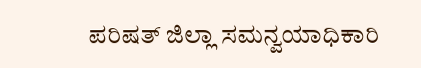ಪರಿಷತ್ ಜಿಲ್ಲಾ ಸಮನ್ವಯಾಧಿಕಾರಿ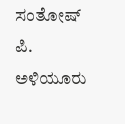ಸಂತೋಷ್ ಪಿ. ಅಳಿಯೂರು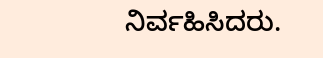ನಿರ್ವಹಿಸಿದರು.